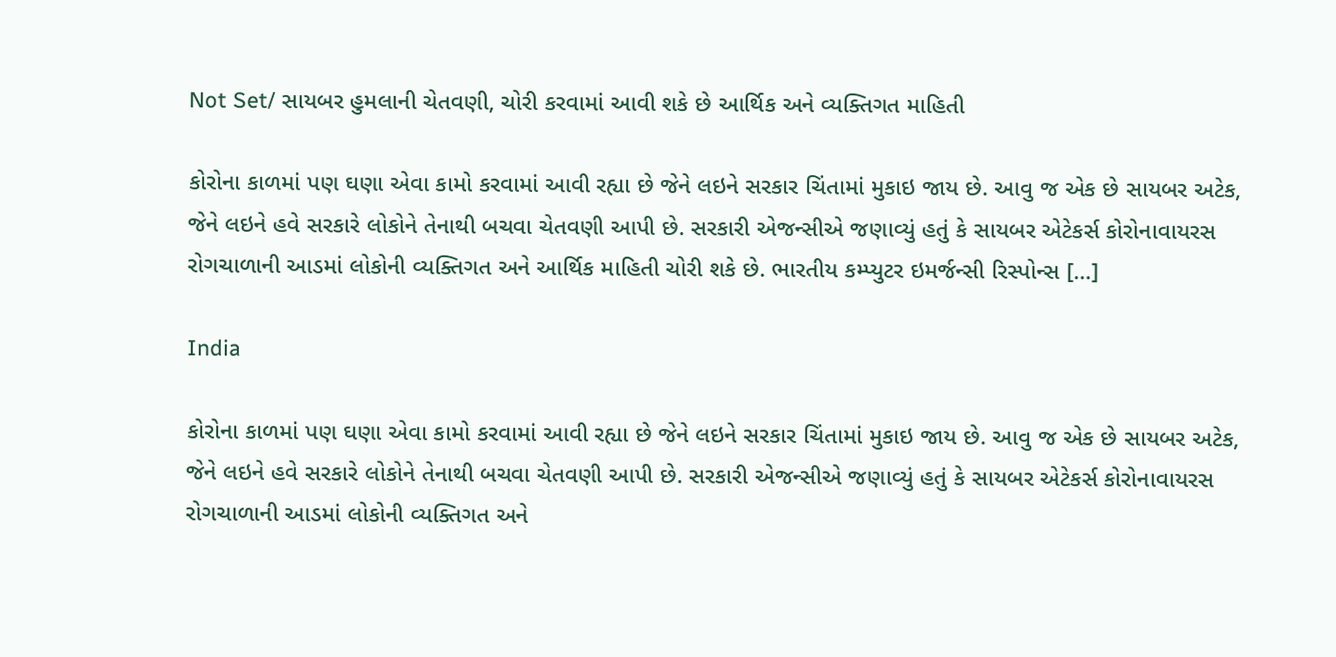Not Set/ સાયબર હુમલાની ચેતવણી, ચોરી કરવામાં આવી શકે છે આર્થિક અને વ્યક્તિગત માહિતી

કોરોના કાળમાં પણ ઘણા એવા કામો કરવામાં આવી રહ્યા છે જેને લઇને સરકાર ચિંતામાં મુકાઇ જાય છે. આવુ જ એક છે સાયબર અટેક, જેને લઇને હવે સરકારે લોકોને તેનાથી બચવા ચેતવણી આપી છે. સરકારી એજન્સીએ જણાવ્યું હતું કે સાયબર એટેકર્સ કોરોનાવાયરસ રોગચાળાની આડમાં લોકોની વ્યક્તિગત અને આર્થિક માહિતી ચોરી શકે છે. ભારતીય કમ્પ્યુટર ઇમર્જન્સી રિસ્પોન્સ […]

India

કોરોના કાળમાં પણ ઘણા એવા કામો કરવામાં આવી રહ્યા છે જેને લઇને સરકાર ચિંતામાં મુકાઇ જાય છે. આવુ જ એક છે સાયબર અટેક, જેને લઇને હવે સરકારે લોકોને તેનાથી બચવા ચેતવણી આપી છે. સરકારી એજન્સીએ જણાવ્યું હતું કે સાયબર એટેકર્સ કોરોનાવાયરસ રોગચાળાની આડમાં લોકોની વ્યક્તિગત અને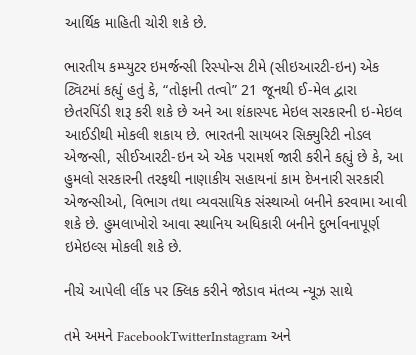આર્થિક માહિતી ચોરી શકે છે.

ભારતીય કમ્પ્યુટર ઇમર્જન્સી રિસ્પોન્સ ટીમે (સીઇઆરટી-ઇન) એક ટ્વિટમાં કહ્યું હતું કે, “તોફાની તત્વો” 21 જૂનથી ઈ-મેલ દ્વારા છેતરપિંડી શરૂ કરી શકે છે અને આ શંકાસ્પદ મેઇલ સરકારની ઇ-મેઇલ આઈડીથી મોકલી શકાય છે. ભારતની સાયબર સિક્યુરિટી નોડલ એજન્સી, સીઈઆરટી-ઇન એ એક પરામર્શ જારી કરીને કહ્યું છે કે, આ હુમલો સરકારની તરફથી નાણાકીય સહાયનાં કામ દેખનારી સરકારી એજન્સીઓ, વિભાગ તથા વ્યવસાયિક સંસ્થાઓ બનીને કરવામા આવી શકે છે. હુમલાખોરો આવા સ્થાનિય અધિકારી બનીને દુર્ભાવનાપૂર્ણ ઇમેઇલ્સ મોકલી શકે છે.

નીચે આપેલી લીંક પર ક્લિક કરીને જોડાવ મંતવ્ય ન્યૂઝ સાથે

તમે અમને FacebookTwitterInstagram અને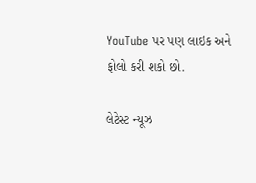YouTube પર પણ લાઇક અને ફોલો કરી શકો છો.

લેટેસ્ટ ન્યૂઝ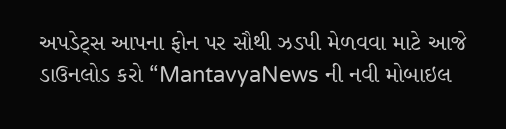અપડેટ્સ આપના ફોન પર સૌથી ઝડપી મેળવવા માટે આજે  ડાઉનલોડ કરો “MantavyaNews ની નવી મોબાઇલ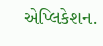એપ્લિકેશન.